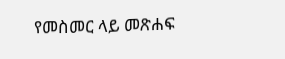የመስመር ላይ መጽሐፍ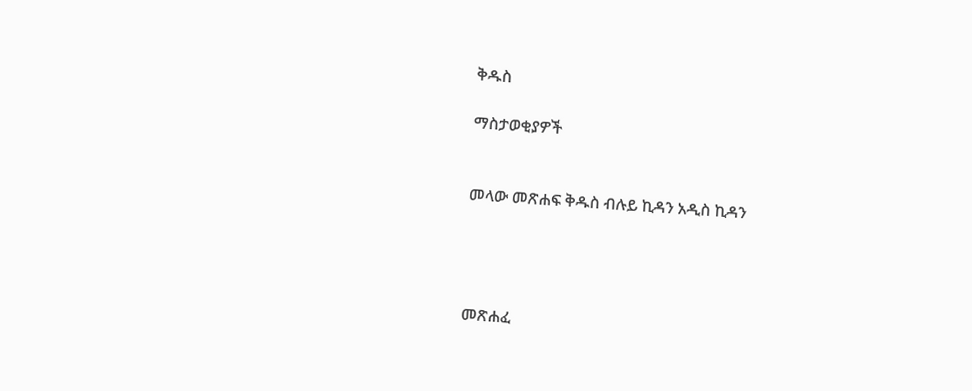ቅዱስ

ማስታወቂያዎች


መላው መጽሐፍ ቅዱስ ብሉይ ኪዳን አዲስ ኪዳን




መጽሐፈ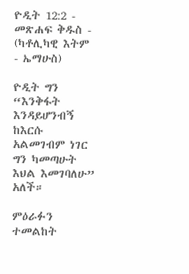ዮዲት 12:2 - መጽሐፍ ቅዱስ - (ካቶሊካዊ እትም - ኤማሁስ)

ዮዲት ግን “እንቅፋት እንዳይሆንብኝ ከእርሱ አልመገብም ነገር ግን ካመጣሁት እህል እመገባለሁ” አለች።

ምዕራፉን ተመልከት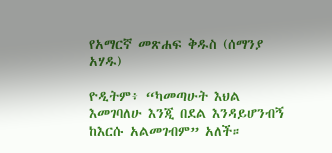የአማርኛ መጽሐፍ ቅዱስ (ሰማንያ አሃዱ)

ዮዲትም፥ “ካመጣሁት እህል እመገባለሁ እንጂ በደል እንዳይሆንብኝ ከእርሱ አልመገብም” አለች።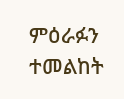ምዕራፉን ተመልከት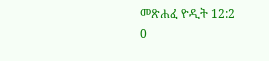መጽሐፈ ዮዲት 12:2
0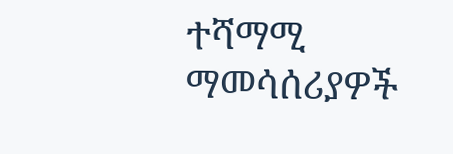ተሻማሚ ማመሳሰሪያዎች